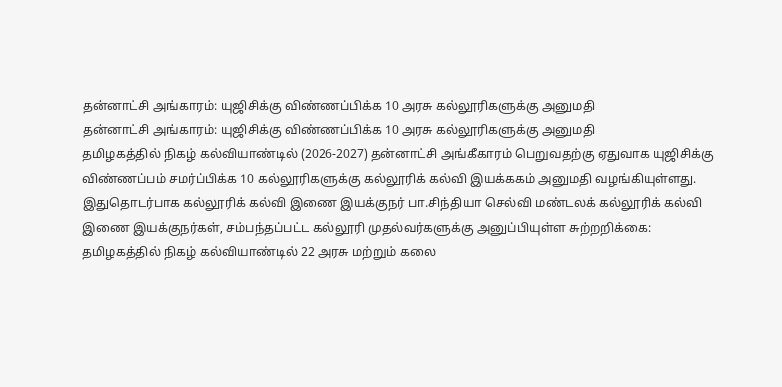தன்னாட்சி அங்காரம்: யுஜிசிக்கு விண்ணப்பிக்க 10 அரசு கல்லூரிகளுக்கு அனுமதி
தன்னாட்சி அங்காரம்: யுஜிசிக்கு விண்ணப்பிக்க 10 அரசு கல்லூரிகளுக்கு அனுமதி
தமிழகத்தில் நிகழ் கல்வியாண்டில் (2026-2027) தன்னாட்சி அங்கீகாரம் பெறுவதற்கு ஏதுவாக யுஜிசிக்கு விண்ணப்பம் சமர்ப்பிக்க 10 கல்லூரிகளுக்கு கல்லூரிக் கல்வி இயக்ககம் அனுமதி வழங்கியுள்ளது.
இதுதொடர்பாக கல்லூரிக் கல்வி இணை இயக்குநர் பா.சிந்தியா செல்வி மண்டலக் கல்லூரிக் கல்வி இணை இயக்குநர்கள், சம்பந்தப்பட்ட கல்லூரி முதல்வர்களுக்கு அனுப்பியுள்ள சுற்றறிக்கை:
தமிழகத்தில் நிகழ் கல்வியாண்டில் 22 அரசு மற்றும் கலை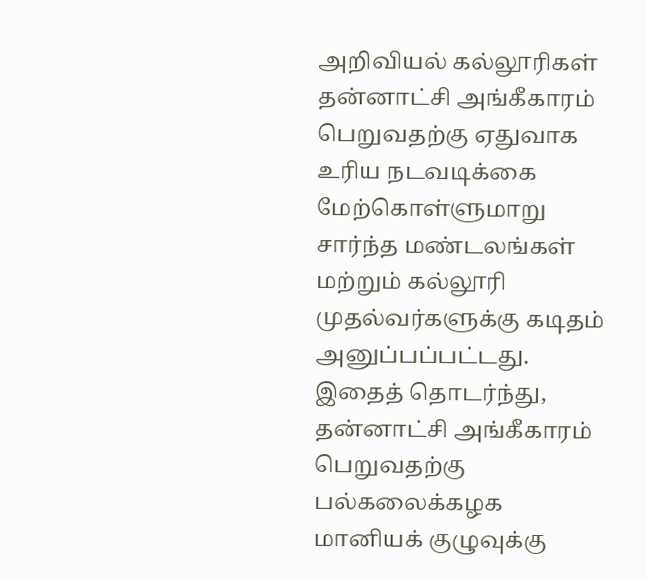அறிவியல் கல்லூரிகள் தன்னாட்சி அங்கீகாரம் பெறுவதற்கு ஏதுவாக உரிய நடவடிக்கை மேற்கொள்ளுமாறு சார்ந்த மண்டலங்கள் மற்றும் கல்லூரி முதல்வர்களுக்கு கடிதம் அனுப்பப்பட்டது. இதைத் தொடர்ந்து, தன்னாட்சி அங்கீகாரம் பெறுவதற்கு பல்கலைக்கழக மானியக் குழுவுக்கு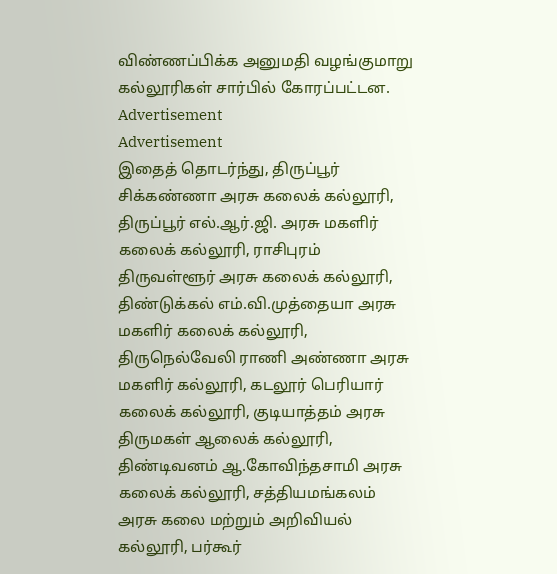விண்ணப்பிக்க அனுமதி வழங்குமாறு கல்லூரிகள் சார்பில் கோரப்பட்டன.
Advertisement
Advertisement
இதைத் தொடர்ந்து, திருப்பூர் சிக்கண்ணா அரசு கலைக் கல்லூரி, திருப்பூர் எல்.ஆர்.ஜி. அரசு மகளிர் கலைக் கல்லூரி, ராசிபுரம் திருவள்ளூர் அரசு கலைக் கல்லூரி, திண்டுக்கல் எம்.வி.முத்தையா அரசு மகளிர் கலைக் கல்லூரி, திருநெல்வேலி ராணி அண்ணா அரசு மகளிர் கல்லூரி, கடலூர் பெரியார் கலைக் கல்லூரி, குடியாத்தம் அரசு திருமகள் ஆலைக் கல்லூரி, திண்டிவனம் ஆ.கோவிந்தசாமி அரசு கலைக் கல்லூரி, சத்தியமங்கலம் அரசு கலை மற்றும் அறிவியல் கல்லூரி, பர்கூர்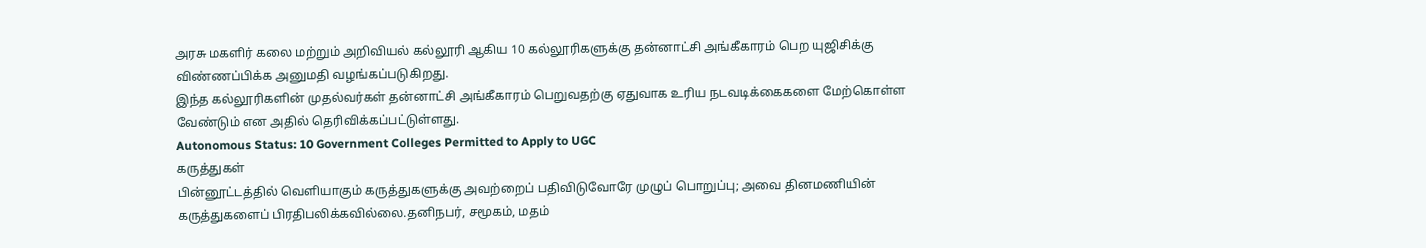அரசு மகளிர் கலை மற்றும் அறிவியல் கல்லூரி ஆகிய 10 கல்லூரிகளுக்கு தன்னாட்சி அங்கீகாரம் பெற யுஜிசிக்கு விண்ணப்பிக்க அனுமதி வழங்கப்படுகிறது.
இந்த கல்லூரிகளின் முதல்வர்கள் தன்னாட்சி அங்கீகாரம் பெறுவதற்கு ஏதுவாக உரிய நடவடிக்கைகளை மேற்கொள்ள வேண்டும் என அதில் தெரிவிக்கப்பட்டுள்ளது.
Autonomous Status: 10 Government Colleges Permitted to Apply to UGC
கருத்துகள்
பின்னூட்டத்தில் வெளியாகும் கருத்துகளுக்கு அவற்றைப் பதிவிடுவோரே முழுப் பொறுப்பு; அவை தினமணியின் கருத்துகளைப் பிரதிபலிக்கவில்லை.தனிநபர், சமூகம், மதம்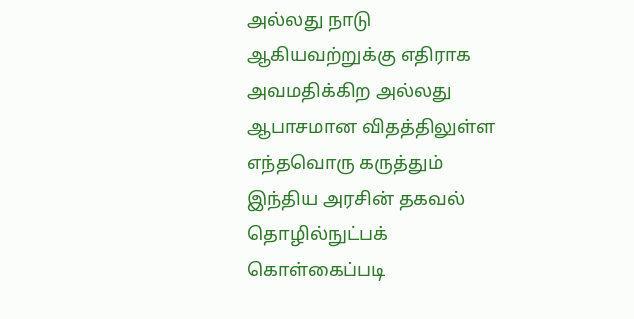அல்லது நாடு ஆகியவற்றுக்கு எதிராக அவமதிக்கிற அல்லது ஆபாசமான விதத்திலுள்ள எந்தவொரு கருத்தும் இந்திய அரசின் தகவல் தொழில்நுட்பக் கொள்கைப்படி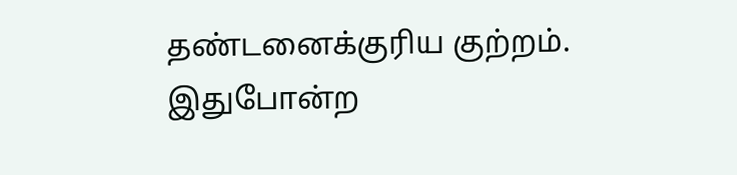தண்டனைக்குரிய குற்றம். இதுபோன்ற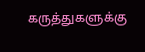கருத்துகளுக்கு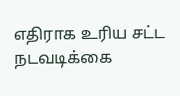எதிராக உரிய சட்ட நடவடிக்கை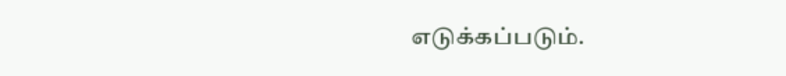எடுக்கப்படும்.